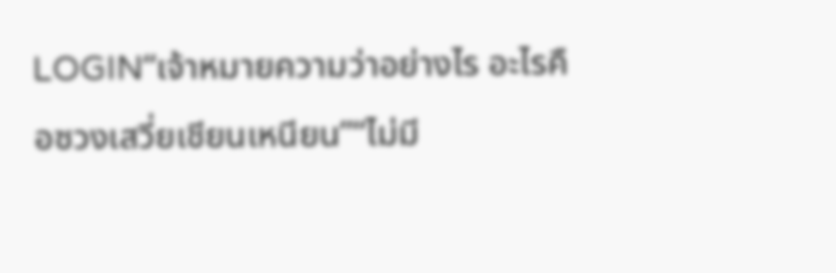LOGIN“เจ้าหมายความว่าอย่างไร อะไรคือซวงเสวี่ยเชียนเหนียน”“ไม่มี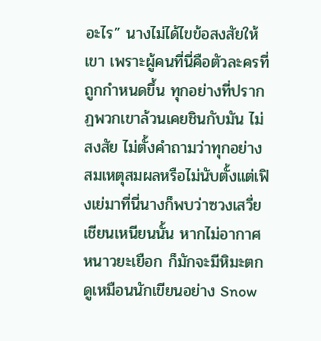อะไร” นางไม่ได้ไขข้อสงสัยให้เขา เพราะผู้คนที่นี่คือตัวละครที่ถูกกำหนดขึ้น ทุกอย่างที่ปรากฏพวกเขาล้วนเคยชินกับมัน ไม่สงสัย ไม่ตั้งคำถามว่าทุกอย่างสมเหตุสมผลหรือไม่นับตั้งแต่เฟิงเย่มาที่นี่นางก็พบว่าซวงเสวี่ยเชียนเหนียนนั้น หากไม่อากาศหนาวยะเยือก ก็มักจะมีหิมะตก ดูเหมือนนักเขียนอย่าง Snow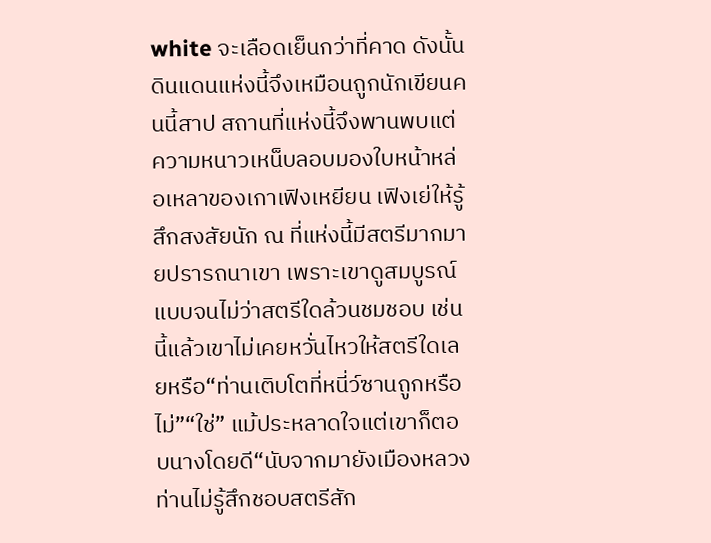white จะเลือดเย็นกว่าที่คาด ดังนั้นดินแดนแห่งนี้จึงเหมือนถูกนักเขียนคนนี้สาป สถานที่แห่งนี้จึงพานพบแต่ความหนาวเหน็บลอบมองใบหน้าหล่อเหลาของเกาเฟิงเหยียน เฟิงเย่ให้รู้สึกสงสัยนัก ณ ที่แห่งนี้มีสตรีมากมายปรารถนาเขา เพราะเขาดูสมบูรณ์แบบจนไม่ว่าสตรีใดล้วนชมชอบ เช่นนี้แล้วเขาไม่เคยหวั่นไหวให้สตรีใดเลยหรือ“ท่านเติบโตที่หนี่ว์ซานถูกหรือไม่”“ใช่” แม้ประหลาดใจแต่เขาก็ตอบนางโดยดี“นับจากมายังเมืองหลวง ท่านไม่รู้สึกชอบสตรีสัก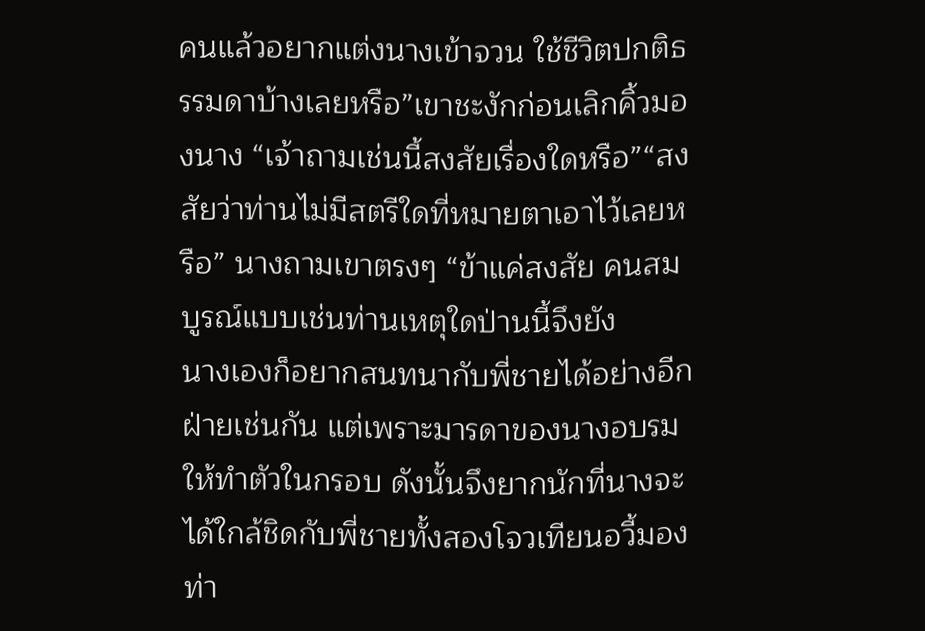คนแล้วอยากแต่งนางเข้าจวน ใช้ชีวิตปกติธรรมดาบ้างเลยหรือ”เขาชะงักก่อนเลิกคิ้วมองนาง “เจ้าถามเช่นนี้สงสัยเรื่องใดหรือ”“สงสัยว่าท่านไม่มีสตรีใดที่หมายตาเอาไว้เลยหรือ” นางถามเขาตรงๆ “ข้าแค่สงสัย คนสมบูรณ์แบบเช่นท่านเหตุใดป่านนี้จึงยัง
นางเองก็อยากสนทนากับพี่ชายได้อย่างอีกฝ่ายเช่นกัน แต่เพราะมารดาของนางอบรมให้ทำตัวในกรอบ ดังนั้นจึงยากนักที่นางจะได้ใกล้ชิดกับพี่ชายทั้งสองโจวเทียนอวี้มองท่า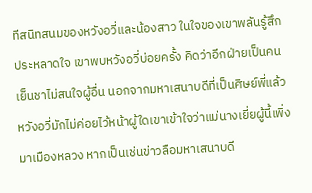ทีสนิทสนมของหวังอวี่และน้องสาว ในใจของเขาพลันรู้สึกประหลาดใจ เขาพบหวังอวี่บ่อยครั้ง คิดว่าอีกฝ่ายเป็นคนเย็นชาไม่สนใจผู้อื่น นอกจากมหาเสนาบดีที่เป็นศิษย์พี่แล้ว หวังอวี่มักไม่ค่อยไว้หน้าผู้ใดเขาเข้าใจว่าแม่นางเยี่ยผู้นี้เพิ่งมาเมืองหลวง หากเป็นเช่นข่าวลือมหาเสนาบดี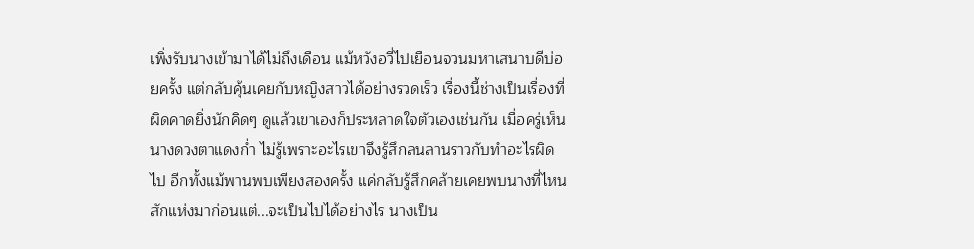เพิ่งรับนางเข้ามาได้ไม่ถึงเดือน แม้หวังอวี่ไปเยือนจวนมหาเสนาบดีบ่อยครั้ง แต่กลับคุ้นเคยกับหญิงสาวได้อย่างรวดเร็ว เรื่องนี้ช่างเป็นเรื่องที่ผิดคาดยิ่งนักคิดๆ ดูแล้วเขาเองก็ประหลาดใจตัวเองเช่นกัน เมื่อครู่เห็นนางดวงตาแดงก่ำ ไม่รู้เพราะอะไรเขาจึงรู้สึกลนลานราวกับทำอะไรผิดไป อีกทั้งแม้พานพบเพียงสองครั้ง แค่กลับรู้สึกคล้ายเคยพบนางที่ไหนสักแห่งมาก่อนแต่...จะเป็นไปได้อย่างไร นางเป็น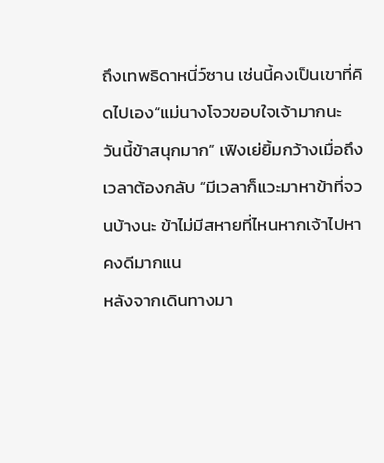ถึงเทพธิดาหนี่ว์ซาน เช่นนี้คงเป็นเขาที่คิดไปเอง“แม่นางโจวขอบใจเจ้ามากนะ วันนี้ข้าสนุกมาก” เฟิงเย่ยิ้มกว้างเมื่อถึงเวลาต้องกลับ “มีเวลาก็แวะมาหาข้าที่จวนบ้างนะ ข้าไม่มีสหายที่ไหนหากเจ้าไปหาคงดีมากแน
หลังจากเดินทางมา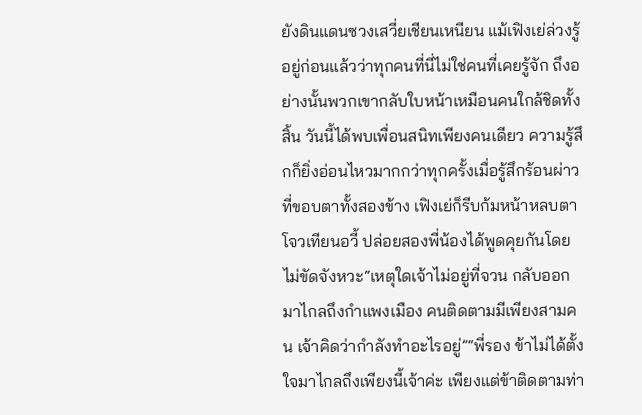ยังดินแดนซวงเสวี่ยเชียนเหนียน แม้เฟิงเย่ล่วงรู้อยู่ก่อนแล้วว่าทุกคนที่นี่ไม่ใช่คนที่เคยรู้จัก ถึงอย่างนั้นพวกเขากลับใบหน้าเหมือนคนใกล้ชิดทั้งสิ้น วันนี้ได้พบเพื่อนสนิทเพียงคนเดียว ความรู้สึกก็ยิ่งอ่อนไหวมากกว่าทุกครั้งเมื่อรู้สึกร้อนผ่าวที่ขอบตาทั้งสองข้าง เฟิงเย่ก็รีบก้มหน้าหลบตาโจวเทียนอวี้ ปล่อยสองพี่น้องได้พูดคุยกันโดยไม่ขัดจังหวะ“เหตุใดเจ้าไม่อยู่ที่จวน กลับออกมาไกลถึงกำแพงเมือง คนติดตามมีเพียงสามคน เจ้าคิดว่ากำลังทำอะไรอยู่”“พี่รอง ข้าไม่ได้ตั้งใจมาไกลถึงเพียงนี้เจ้าค่ะ เพียงแต่ข้าติดตามท่า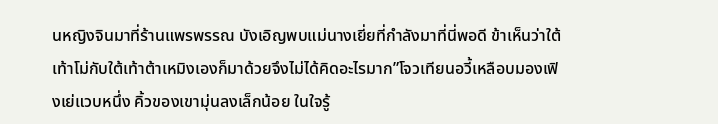นหญิงจินมาที่ร้านแพรพรรณ บังเอิญพบแม่นางเยี่ยที่กำลังมาที่นี่พอดี ข้าเห็นว่าใต้เท้าโม่กับใต้เท้าต้าเหมิงเองก็มาด้วยจึงไม่ได้คิดอะไรมาก”โจวเทียนอวี้เหลือบมองเฟิงเย่แวบหนึ่ง คิ้วของเขามุ่นลงเล็กน้อย ในใจรู้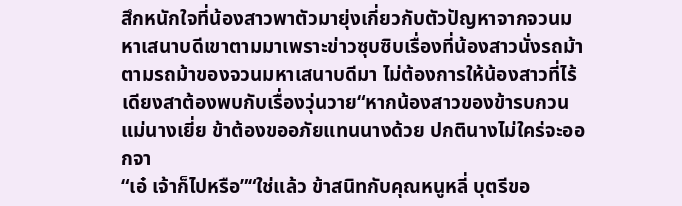สึกหนักใจที่น้องสาวพาตัวมายุ่งเกี่ยวกับตัวปัญหาจากจวนมหาเสนาบดีเขาตามมาเพราะข่าวซุบซิบเรื่องที่น้องสาวนั่งรถม้าตามรถม้าของจวนมหาเสนาบดีมา ไม่ต้องการให้น้องสาวที่ไร้เดียงสาต้องพบกับเรื่องวุ่นวาย“หากน้องสาวของข้ารบกวนแม่นางเยี่ย ข้าต้องขออภัยแทนนางด้วย ปกตินางไม่ใคร่จะออกจา
“เอ๋ เจ้าก็ไปหรือ”“ใช่แล้ว ข้าสนิทกับคุณหนูหลี่ บุตรีขอ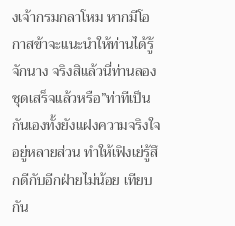งเจ้ากรมกลาโหม หากมีโอกาสข้าจะแนะนำให้ท่านได้รู้จักนาง จริงสิแล้วนี่ท่านลองชุดเสร็จแล้วหรือ”ท่าทีเป็นกันเองทั้งยังแฝงความจริงใจอยู่หลายส่วน ทำให้เฟิงเย่รู้สึกดีกับอีกฝ่ายไม่น้อย เทียบกัน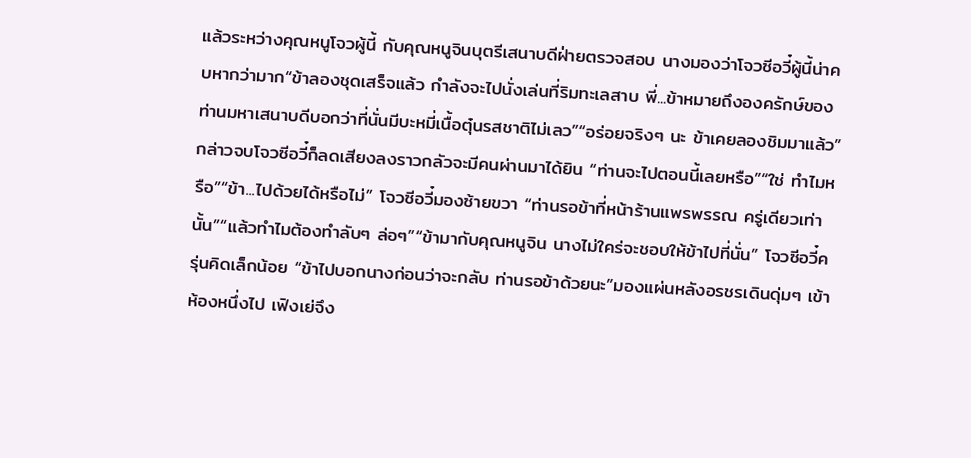แล้วระหว่างคุณหนูโจวผู้นี้ กับคุณหนูจินบุตรีเสนาบดีฝ่ายตรวจสอบ นางมองว่าโจวซีอวี๋ผู้นี้น่าคบหากว่ามาก“ข้าลองชุดเสร็จแล้ว กำลังจะไปนั่งเล่นที่ริมทะเลสาบ พี่...ข้าหมายถึงองครักษ์ของท่านมหาเสนาบดีบอกว่าที่นั่นมีบะหมี่เนื้อตุ๋นรสชาติไม่เลว”“อร่อยจริงๆ นะ ข้าเคยลองชิมมาแล้ว” กล่าวจบโจวซีอวี๋ก็ลดเสียงลงราวกลัวจะมีคนผ่านมาได้ยิน “ท่านจะไปตอนนี้เลยหรือ”“ใช่ ทำไมหรือ”“ข้า...ไปด้วยได้หรือไม่” โจวซีอวี๋มองซ้ายขวา “ท่านรอข้าที่หน้าร้านแพรพรรณ ครู่เดียวเท่านั้น”“แล้วทำไมต้องทำลับๆ ล่อๆ”“ข้ามากับคุณหนูจิน นางไม่ใคร่จะชอบให้ข้าไปที่นั่น” โจวซีอวี๋ครุ่นคิดเล็กน้อย “ข้าไปบอกนางก่อนว่าจะกลับ ท่านรอข้าด้วยนะ”มองแผ่นหลังอรชรเดินดุ่มๆ เข้าห้องหนึ่งไป เฟิงเย่จึง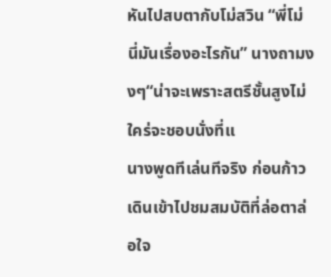หันไปสบตากับโม่สวิน “พี่โม่ นี่มันเรื่องอะไรกัน” นางถามงงๆ“น่าจะเพราะสตรีชั้นสูงไม่ใคร่จะชอบนั่งที่แ
นางพูดทีเล่นทีจริง ก่อนก้าวเดินเข้าไปชมสมบัติที่ล่อตาล่อใจ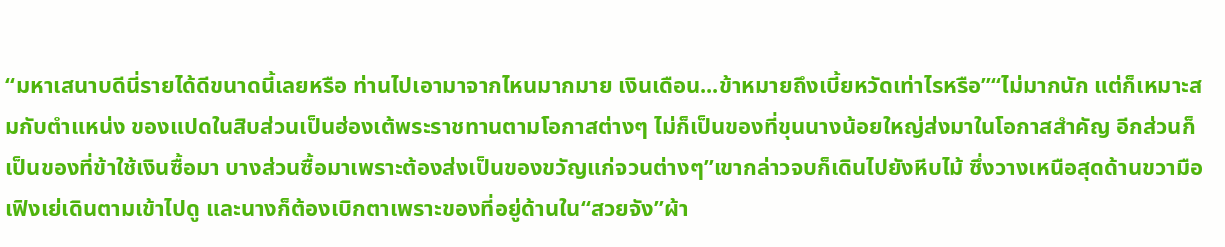“มหาเสนาบดีนี่รายได้ดีขนาดนี้เลยหรือ ท่านไปเอามาจากไหนมากมาย เงินเดือน...ข้าหมายถึงเบี้ยหวัดเท่าไรหรือ”“ไม่มากนัก แต่ก็เหมาะสมกับตำแหน่ง ของแปดในสิบส่วนเป็นฮ่องเต้พระราชทานตามโอกาสต่างๆ ไม่ก็เป็นของที่ขุนนางน้อยใหญ่ส่งมาในโอกาสสำคัญ อีกส่วนก็เป็นของที่ข้าใช้เงินซื้อมา บางส่วนซื้อมาเพราะต้องส่งเป็นของขวัญแก่จวนต่างๆ”เขากล่าวจบก็เดินไปยังหีบไม้ ซึ่งวางเหนือสุดด้านขวามือ เฟิงเย่เดินตามเข้าไปดู และนางก็ต้องเบิกตาเพราะของที่อยู่ด้านใน“สวยจัง”ผ้า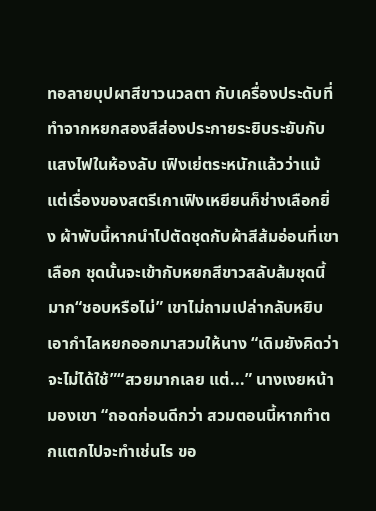ทอลายบุปผาสีขาวนวลตา กับเครื่องประดับที่ทำจากหยกสองสีส่องประกายระยิบระยับกับแสงไฟในห้องลับ เฟิงเย่ตระหนักแล้วว่าแม้แต่เรื่องของสตรีเกาเฟิงเหยียนก็ช่างเลือกยิ่ง ผ้าพับนี้หากนำไปตัดชุดกับผ้าสีส้มอ่อนที่เขาเลือก ชุดนั้นจะเข้ากับหยกสีขาวสลับส้มชุดนี้มาก“ชอบหรือไม่” เขาไม่ถามเปล่ากลับหยิบเอากำไลหยกออกมาสวมให้นาง “เดิมยังคิดว่าจะไม่ได้ใช้”“สวยมากเลย แต่...” นางเงยหน้ามองเขา “ถอดก่อนดีกว่า สวมตอนนี้หากทำตกแตกไปจะทำเช่นไร ขอ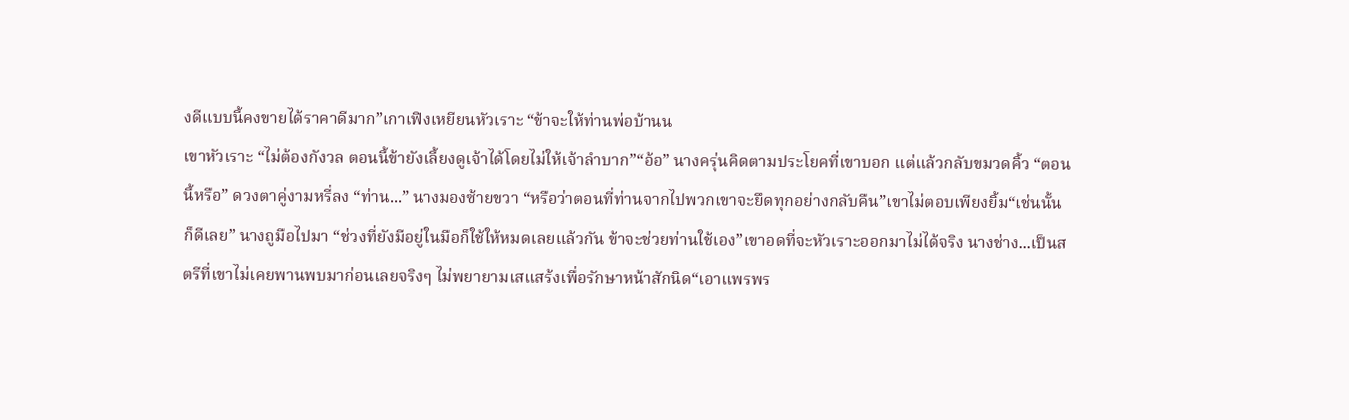งดีแบบนี้คงขายได้ราคาดีมาก”เกาเฟิงเหยียนหัวเราะ “ข้าจะให้ท่านพ่อบ้านน
เขาหัวเราะ “ไม่ต้องกังวล ตอนนี้ข้ายังเลี้ยงดูเจ้าได้โดยไม่ให้เจ้าลำบาก”“อ้อ” นางครุ่นคิดตามประโยคที่เขาบอก แต่แล้วกลับขมวดคิ้ว “ตอนนี้หรือ” ดวงตาคู่งามหรี่ลง “ท่าน...” นางมองซ้ายขวา “หรือว่าตอนที่ท่านจากไปพวกเขาจะยึดทุกอย่างกลับคืน”เขาไม่ตอบเพียงยิ้ม“เช่นนั้นก็ดีเลย” นางถูมือไปมา “ช่วงที่ยังมีอยู่ในมือก็ใช้ให้หมดเลยแล้วกัน ข้าจะช่วยท่านใช้เอง”เขาอดที่จะหัวเราะออกมาไม่ได้จริง นางช่าง...เป็นสตรีที่เขาไม่เคยพานพบมาก่อนเลยจริงๆ ไม่พยายามเสแสร้งเพื่อรักษาหน้าสักนิด“เอาแพรพร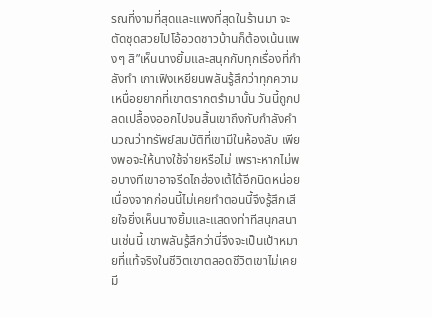รณที่งามที่สุดและแพงที่สุดในร้านมา จะตัดชุดสวยไปโอ้อวดชาวบ้านก็ต้องเน้นแพงๆ สิ”เห็นนางยิ้มและสนุกกับทุกเรื่องที่กำลังทำ เกาเฟิงเหยียนพลันรู้สึกว่าทุกความเหนื่อยยากที่เขาตรากตรำมานั้น วันนี้ถูกปลดเปลื้องออกไปจนสิ้นเขาถึงกับกำลังคำนวณว่าทรัพย์สมบัติที่เขามีในห้องลับ เพียงพอจะให้นางใช้จ่ายหรือไม่ เพราะหากไม่พอบางทีเขาอาจรีดไถฮ่องเต้ได้อีกนิดหน่อย เนื่องจากก่อนนี้ไม่เคยทำตอนนี้จึงรู้สึกเสียใจยิ่งเห็นนางยิ้มและแสดงท่าทีสนุกสนานเช่นนี้ เขาพลันรู้สึกว่านี่จึงจะเป็นเป้าหมายที่แท้จริงในชีวิตเขาตลอดชีวิตเขาไม่เคยมี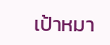เป้าหมา